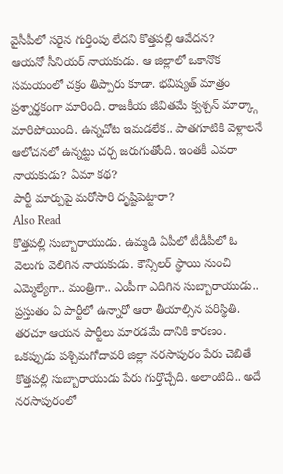వైసీపీలో సరైన గుర్తింపు లేదని కొత్తపల్లి ఆవేదన?
ఆయనో సీనియర్ నాయకుడు. ఆ జిల్లాలో ఒకానొక సమయంలో చక్రం తిప్పారు కూడా. భవిష్యత్ మాత్రం ప్రశ్నార్థకంగా మారింది. రాజకీయ జీవితమే క్వశ్చన్ మార్క్గా మారిపోయింది. ఉన్నచోట ఇమడలేక.. పాతగూటికి వెళ్లాలనే ఆలోచనలో ఉన్నట్టు చర్చ జరుగుతోంది. ఇంతకీ ఎవరా నాయకుడు? ఏమా కథ?
పార్టీ మార్పుపై మరోసారి దృష్టిపెట్టారా?
Also Read
కొత్తపల్లి సుబ్బారాయుడు. ఉమ్మడి ఏపీలో టీడీపీలో ఓ వెలుగు వెలిగిన నాయకుడు. కౌన్సిలర్ స్థాయి నుంచి ఎమ్మెల్యేగా.. మంత్రిగా.. ఎంపీగా ఎదిగిన సుబ్బారాయుడు.. ప్రస్తుతం ఏ పార్టీలో ఉన్నారో ఆరా తీయాల్సిన పరిస్థితి. తరచూ ఆయన పార్టీలు మారడమే దానికి కారణం. ఒకప్పుడు పశ్చిమగోదావరి జిల్లా నరసాపురం పేరు చెబితే కొత్తపల్లి సుబ్బారాయుడు పేరు గుర్తొచ్చేది. అలాంటిది.. అదే నరసాపురంలో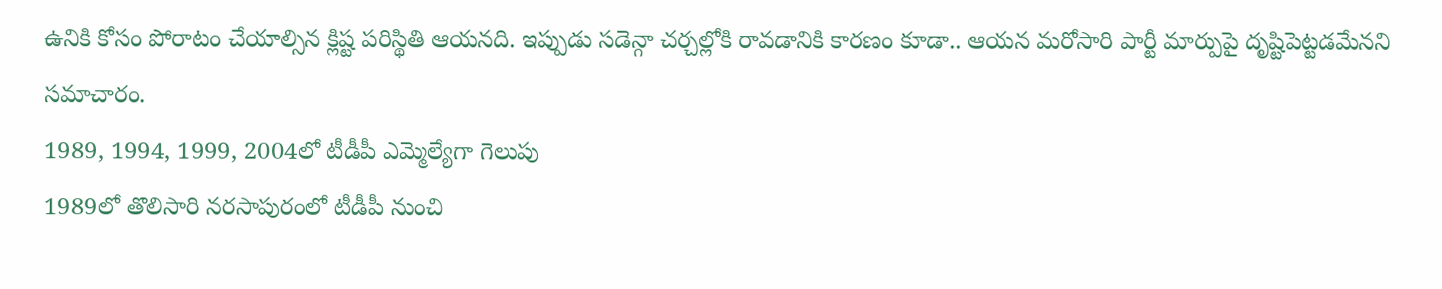ఉనికి కోసం పోరాటం చేయాల్సిన క్లిష్ట పరిస్థితి ఆయనది. ఇప్పుడు సడెన్గా చర్చల్లోకి రావడానికి కారణం కూడా.. ఆయన మరోసారి పార్టీ మార్పుపై దృష్టిపెట్టడమేనని సమాచారం.
1989, 1994, 1999, 2004లో టీడీపీ ఎమ్మెల్యేగా గెలుపు
1989లో తొలిసారి నరసాపురంలో టీడీపీ నుంచి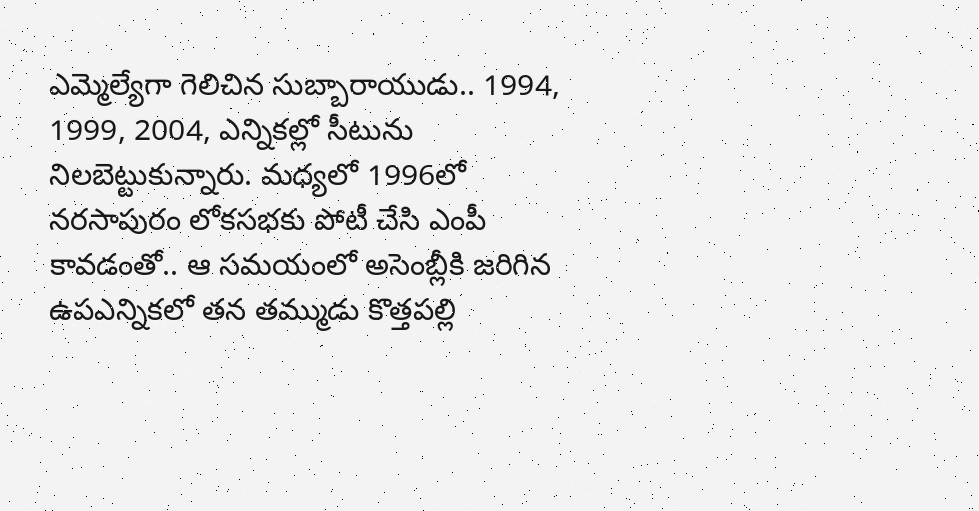ఎమ్మెల్యేగా గెలిచిన సుబ్బారాయుడు.. 1994, 1999, 2004, ఎన్నికల్లో సీటును నిలబెట్టుకున్నారు. మధ్యలో 1996లో నరసాపురం లోకసభకు పోటీ చేసి ఎంపీ కావడంతో.. ఆ సమయంలో అసెంబ్లీకి జరిగిన ఉపఎన్నికలో తన తమ్ముడు కొత్తపల్లి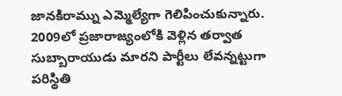జానకిరామ్ను ఎమ్మెల్యేగా గెలిపించుకున్నారు. 2009లో ప్రజారాజ్యంలోకి వెళ్లిన తర్వాత సుబ్బారాయుడు మారని పార్టీలు లేవన్నట్టుగా పరిస్థితి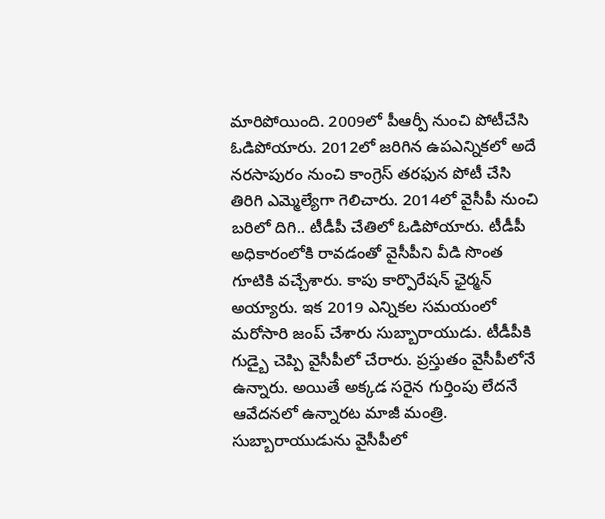మారిపోయింది. 2009లో పీఆర్పీ నుంచి పోటీచేసి ఓడిపోయారు. 2012లో జరిగిన ఉపఎన్నికలో అదే నరసాపురం నుంచి కాంగ్రెస్ తరఫున పోటీ చేసి తిరిగి ఎమ్మెల్యేగా గెలిచారు. 2014లో వైసీపీ నుంచి బరిలో దిగి.. టీడీపీ చేతిలో ఓడిపోయారు. టీడీపీ అధికారంలోకి రావడంతో వైసీపీని వీడి సొంత గూటికి వచ్చేశారు. కాపు కార్పొరేషన్ ఛైర్మన్ అయ్యారు. ఇక 2019 ఎన్నికల సమయంలో మరోసారి జంప్ చేశారు సుబ్బారాయుడు. టీడీపీకి గుడ్బై చెప్పి వైసీపీలో చేరారు. ప్రస్తుతం వైసీపీలోనే ఉన్నారు. అయితే అక్కడ సరైన గుర్తింపు లేదనే ఆవేదనలో ఉన్నారట మాజీ మంత్రి.
సుబ్బారాయుడును వైసీపీలో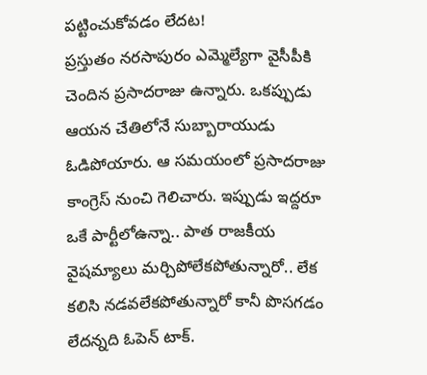పట్టించుకోవడం లేదట!
ప్రస్తుతం నరసాపురం ఎమ్మెల్యేగా వైసీపీకి చెందిన ప్రసాదరాజు ఉన్నారు. ఒకప్పుడు ఆయన చేతిలోనే సుబ్బారాయుడు ఓడిపోయారు. ఆ సమయంలో ప్రసాదరాజు కాంగ్రెస్ నుంచి గెలిచారు. ఇప్పుడు ఇద్దరూ ఒకే పార్టీలోఉన్నా.. పాత రాజకీయ వైషమ్యాలు మర్చిపోలేకపోతున్నారో.. లేక కలిసి నడవలేకపోతున్నారో కానీ పొసగడం లేదన్నది ఓపెన్ టాక్.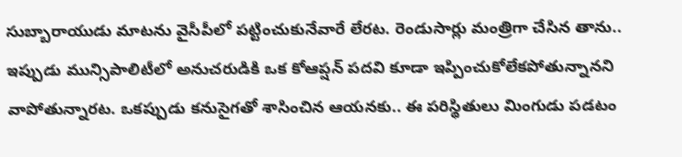సుబ్బారాయుడు మాటను వైసీపీలో పట్టించుకునేవారే లేరట. రెండుసార్లు మంత్రిగా చేసిన తాను.. ఇప్పుడు మున్సిపాలిటీలో అనుచరుడికి ఒక కోఆప్షన్ పదవి కూడా ఇప్పించుకోలేకపోతున్నానని వాపోతున్నారట. ఒకప్పుడు కనుసైగతో శాసించిన ఆయనకు.. ఈ పరిస్థితులు మింగుడు పడటం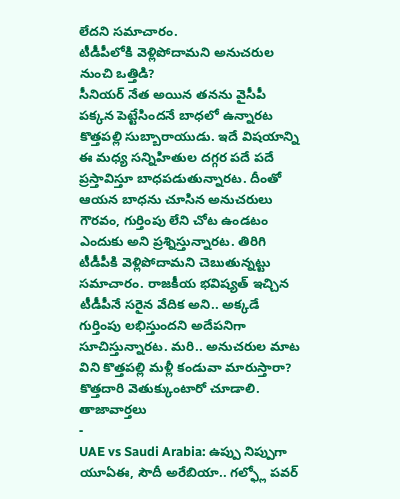లేదని సమాచారం.
టీడీపీలోకి వెళ్లిపోదామని అనుచరుల నుంచి ఒత్తిడి?
సీనియర్ నేత అయిన తనను వైసీపీ పక్కన పెట్టేసిందనే బాధలో ఉన్నారట కొత్తపల్లి సుబ్బారాయుడు. ఇదే విషయాన్ని ఈ మధ్య సన్నిహితుల దగ్గర పదే పదే ప్రస్తావిస్తూ బాధపడుతున్నారట. దీంతో ఆయన బాధను చూసిన అనుచరులు గౌరవం, గుర్తింపు లేని చోట ఉండటం ఎందుకు అని ప్రశ్నిస్తున్నారట. తిరిగి టీడీపీకి వెళ్లిపోదామని చెబుతున్నట్టు సమాచారం. రాజకీయ భవిష్యత్ ఇచ్చిన టీడీపీనే సరైన వేదిక అని.. అక్కడే గుర్తింపు లభిస్తుందని అదేపనిగా సూచిస్తున్నారట. మరి.. అనుచరుల మాట విని కొత్తపల్లి మళ్లీ కండువా మారుస్తారా? కొత్తదారి వెతుక్కుంటారో చూడాలి.
తాజావార్తలు
-
UAE vs Saudi Arabia: ఉప్పు నిప్పుగా యూఏఈ, సౌదీ అరేబియా.. గల్ఫ్లో పవర్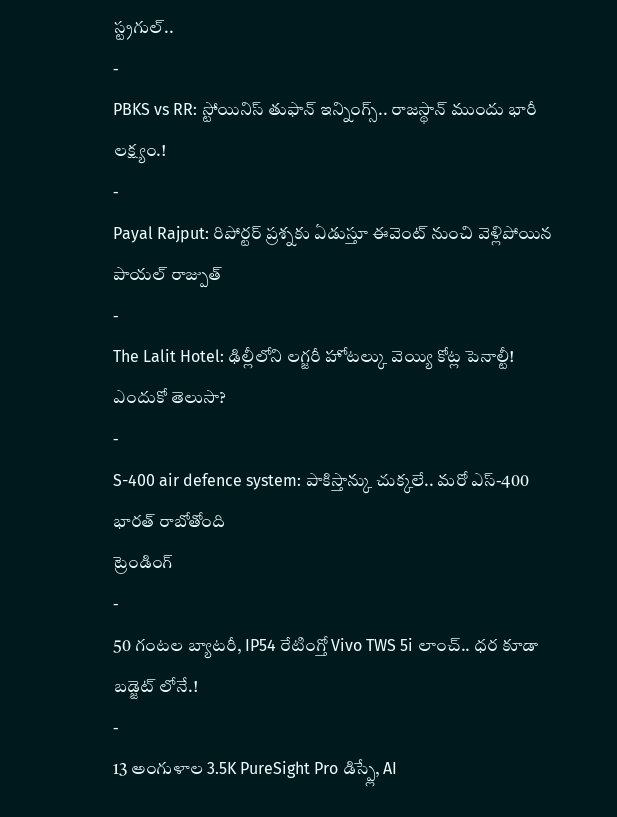స్ట్రగుల్..
-
PBKS vs RR: స్టోయినిస్ తుఫాన్ ఇన్నింగ్స్.. రాజస్థాన్ ముందు భారీ లక్ష్యం.!
-
Payal Rajput: రిపోర్టర్ ప్రశ్నకు ఏడుస్తూ ఈవెంట్ నుంచి వెళ్లిపోయిన పాయల్ రాజ్పుత్
-
The Lalit Hotel: ఢిల్లీలోని లగ్జరీ హోటల్కు వెయ్యి కోట్ల పెనాల్టీ! ఎందుకో తెలుసా?
-
S-400 air defence system: పాకిస్తాన్కు చుక్కలే.. మరో ఎస్-400 భారత్ రాబోతోంది
ట్రెండింగ్
-
50 గంటల బ్యాటరీ, IP54 రేటింగ్తో Vivo TWS 5i లాంచ్.. ధర కూడా బడ్జెట్ లోనే.!
-
13 అంగుళాల 3.5K PureSight Pro డిస్ప్లే, AI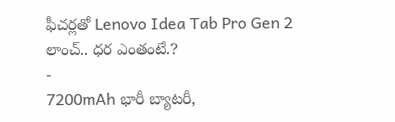ఫీచర్లతో Lenovo Idea Tab Pro Gen 2 లాంచ్.. ధర ఎంతంటే.?
-
7200mAh భారీ బ్యాటరీ,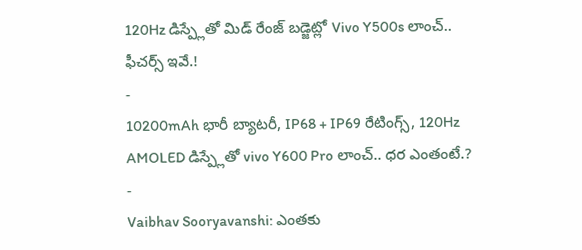120Hz డిస్ప్లేతో మిడ్ రేంజ్ బడ్జెట్లో Vivo Y500s లాంచ్.. ఫీచర్స్ ఇవే.!
-
10200mAh భారీ బ్యాటరీ, IP68 + IP69 రేటింగ్స్, 120Hz AMOLED డిస్ప్లేతో vivo Y600 Pro లాంచ్.. ధర ఎంతంటే.?
-
Vaibhav Sooryavanshi: ఎంతకు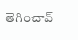తెగించావ్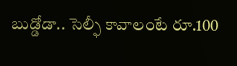బుడ్డోడా.. సెల్ఫీ కావాలంటే రూ.100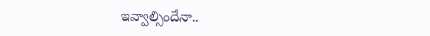ఇవ్వాల్సిందేనా..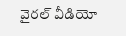వైరల్ వీడియో